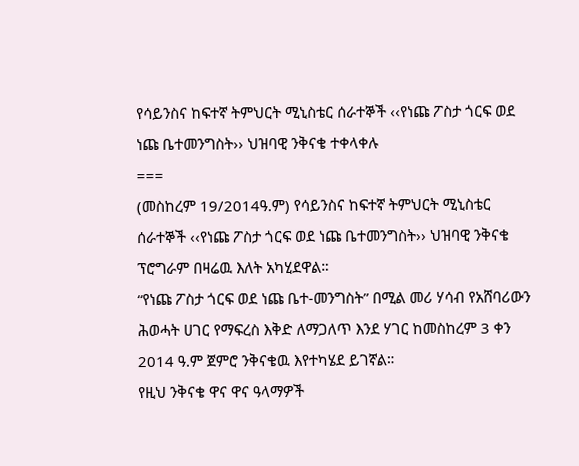የሳይንስና ከፍተኛ ትምህርት ሚኒስቴር ሰራተኞች ‹‹የነጩ ፖስታ ጎርፍ ወደ ነጩ ቤተመንግስት›› ህዝባዊ ንቅናቄ ተቀላቀሉ
===
(መስከረም 19/2014ዓ.ም) የሳይንስና ከፍተኛ ትምህርት ሚኒስቴር ሰራተኞች ‹‹የነጩ ፖስታ ጎርፍ ወደ ነጩ ቤተመንግስት›› ህዝባዊ ንቅናቄ ፕሮግራም በዛሬዉ እለት አካሂደዋል።
“የነጩ ፖስታ ጎርፍ ወደ ነጩ ቤተ-መንግስት” በሚል መሪ ሃሳብ የአሸባሪውን ሕወሓት ሀገር የማፍረስ እቅድ ለማጋለጥ እንደ ሃገር ከመስከረም 3 ቀን 2014 ዓ.ም ጀምሮ ንቅናቄዉ እየተካሄደ ይገኛል።
የዚህ ንቅናቄ ዋና ዋና ዓላማዎች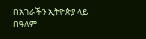በአገራችን ኢትዮጵያ ላይ በዓለም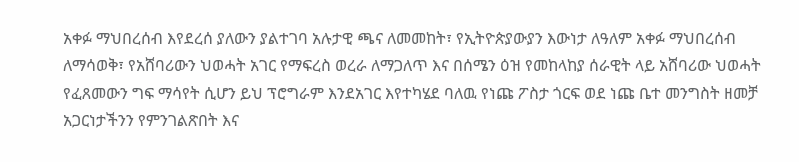አቀፉ ማህበረሰብ እየደረሰ ያለውን ያልተገባ አሉታዊ ጫና ለመመከት፣ የኢትዮጵያውያን እውነታ ለዓለም አቀፉ ማህበረሰብ ለማሳወቅ፣ የአሸባሪውን ህወሓት አገር የማፍረስ ወረራ ለማጋለጥ እና በሰሜን ዕዝ የመከላከያ ሰራዊት ላይ አሸባሪው ህወሓት የፈጸመውን ግፍ ማሳየት ሲሆን ይህ ፕሮግራም እንደአገር እየተካሄደ ባለዉ የነጩ ፖስታ ጎርፍ ወደ ነጩ ቤተ መንግስት ዘመቻ አጋርነታችንን የምንገልጽበት እና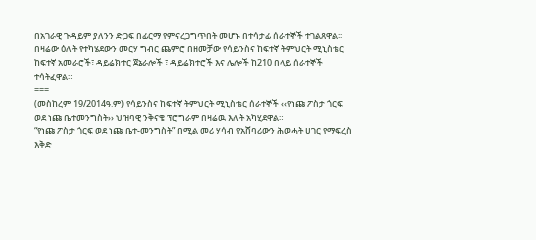በአገራዊ ጉዳይም ያለንን ድጋፍ በፊርማ የምናረጋግጥበት መሆኑ በተሳታፊ ሰራተኞች ተገልጸዋል፡፡
በዛሬው ዕለት የተካሄደውን መርሃ ግብር ጨምሮ በዘመቻው የሳይንስና ከፍተኛ ትምህርት ሚኒስቴር ከፍተኛ አመራሮች፣ ዳይሬክተር ጀኔራሎች ፣ ዳይሬክተሮች እና ሌሎች ከ210 በላይ ሰራተኞች ተሳትፈዋል።
===
(መስከረም 19/2014ዓ.ም) የሳይንስና ከፍተኛ ትምህርት ሚኒስቴር ሰራተኞች ‹‹የነጩ ፖስታ ጎርፍ ወደ ነጩ ቤተመንግስት›› ህዝባዊ ንቅናቄ ፕሮግራም በዛሬዉ እለት አካሂደዋል።
“የነጩ ፖስታ ጎርፍ ወደ ነጩ ቤተ-መንግስት” በሚል መሪ ሃሳብ የአሸባሪውን ሕወሓት ሀገር የማፍረስ እቅድ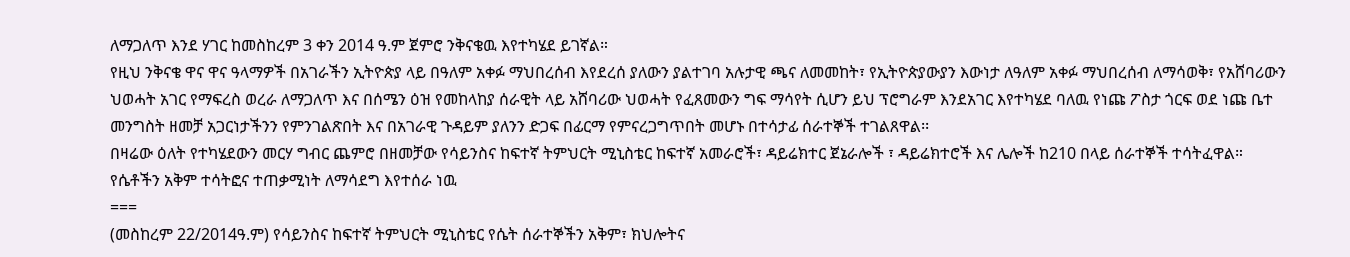ለማጋለጥ እንደ ሃገር ከመስከረም 3 ቀን 2014 ዓ.ም ጀምሮ ንቅናቄዉ እየተካሄደ ይገኛል።
የዚህ ንቅናቄ ዋና ዋና ዓላማዎች በአገራችን ኢትዮጵያ ላይ በዓለም አቀፉ ማህበረሰብ እየደረሰ ያለውን ያልተገባ አሉታዊ ጫና ለመመከት፣ የኢትዮጵያውያን እውነታ ለዓለም አቀፉ ማህበረሰብ ለማሳወቅ፣ የአሸባሪውን ህወሓት አገር የማፍረስ ወረራ ለማጋለጥ እና በሰሜን ዕዝ የመከላከያ ሰራዊት ላይ አሸባሪው ህወሓት የፈጸመውን ግፍ ማሳየት ሲሆን ይህ ፕሮግራም እንደአገር እየተካሄደ ባለዉ የነጩ ፖስታ ጎርፍ ወደ ነጩ ቤተ መንግስት ዘመቻ አጋርነታችንን የምንገልጽበት እና በአገራዊ ጉዳይም ያለንን ድጋፍ በፊርማ የምናረጋግጥበት መሆኑ በተሳታፊ ሰራተኞች ተገልጸዋል፡፡
በዛሬው ዕለት የተካሄደውን መርሃ ግብር ጨምሮ በዘመቻው የሳይንስና ከፍተኛ ትምህርት ሚኒስቴር ከፍተኛ አመራሮች፣ ዳይሬክተር ጀኔራሎች ፣ ዳይሬክተሮች እና ሌሎች ከ210 በላይ ሰራተኞች ተሳትፈዋል።
የሴቶችን አቅም ተሳትፎና ተጠቃሚነት ለማሳደግ እየተሰራ ነዉ
===
(መስከረም 22/2014ዓ.ም) የሳይንስና ከፍተኛ ትምህርት ሚኒስቴር የሴት ሰራተኞችን አቅም፣ ክህሎትና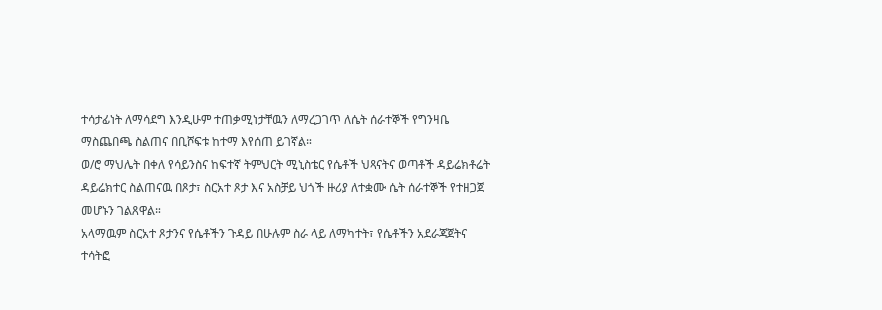ተሳታፊነት ለማሳደግ እንዲሁም ተጠቃሚነታቸዉን ለማረጋገጥ ለሴት ሰራተኞች የግንዛቤ ማስጨበጫ ስልጠና በቢሾፍቱ ከተማ እየሰጠ ይገኛል።
ወ/ሮ ማህሌት በቀለ የሳይንስና ከፍተኛ ትምህርት ሚኒስቴር የሴቶች ህጻናትና ወጣቶች ዳይሬክቶሬት ዳይሬክተር ስልጠናዉ በጾታ፣ ስርአተ ጾታ እና አስቻይ ህጎች ዙሪያ ለተቋሙ ሴት ሰራተኞች የተዘጋጀ መሆኑን ገልጸዋል።
አላማዉም ስርአተ ጾታንና የሴቶችን ጉዳይ በሁሉም ስራ ላይ ለማካተት፣ የሴቶችን አደራጃጀትና ተሳትፎ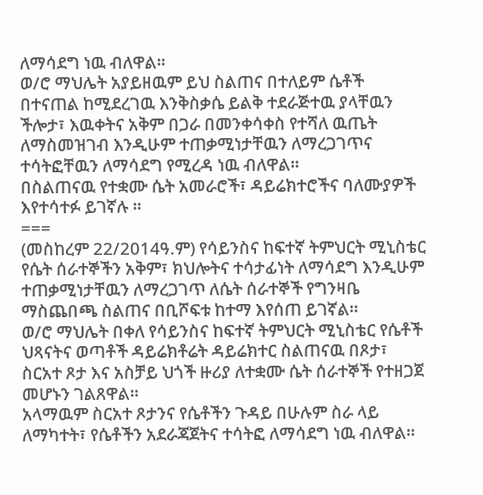ለማሳደግ ነዉ ብለዋል።
ወ/ሮ ማህሌት አያይዘዉም ይህ ስልጠና በተለይም ሴቶች በተናጠል ከሚደረገዉ እንቅስቃሴ ይልቅ ተደራጅተዉ ያላቸዉን ችሎታ፣ እዉቀትና አቅም በጋራ በመንቀሳቀስ የተሻለ ዉጤት ለማስመዝገብ እንዲሁም ተጠቃሚነታቸዉን ለማረጋገጥና ተሳትፎቸዉን ለማሳደግ የሚረዳ ነዉ ብለዋል።
በስልጠናዉ የተቋሙ ሴት አመራሮች፣ ዳይሬክተሮችና ባለሙያዎች እየተሳተፉ ይገኛሉ ።
===
(መስከረም 22/2014ዓ.ም) የሳይንስና ከፍተኛ ትምህርት ሚኒስቴር የሴት ሰራተኞችን አቅም፣ ክህሎትና ተሳታፊነት ለማሳደግ እንዲሁም ተጠቃሚነታቸዉን ለማረጋገጥ ለሴት ሰራተኞች የግንዛቤ ማስጨበጫ ስልጠና በቢሾፍቱ ከተማ እየሰጠ ይገኛል።
ወ/ሮ ማህሌት በቀለ የሳይንስና ከፍተኛ ትምህርት ሚኒስቴር የሴቶች ህጻናትና ወጣቶች ዳይሬክቶሬት ዳይሬክተር ስልጠናዉ በጾታ፣ ስርአተ ጾታ እና አስቻይ ህጎች ዙሪያ ለተቋሙ ሴት ሰራተኞች የተዘጋጀ መሆኑን ገልጸዋል።
አላማዉም ስርአተ ጾታንና የሴቶችን ጉዳይ በሁሉም ስራ ላይ ለማካተት፣ የሴቶችን አደራጃጀትና ተሳትፎ ለማሳደግ ነዉ ብለዋል።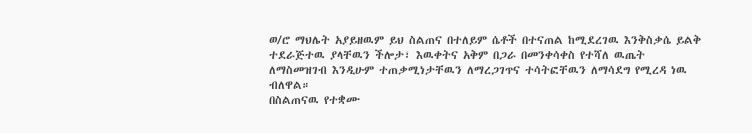ወ/ሮ ማህሌት አያይዘዉም ይህ ስልጠና በተለይም ሴቶች በተናጠል ከሚደረገዉ እንቅስቃሴ ይልቅ ተደራጅተዉ ያላቸዉን ችሎታ፣ እዉቀትና አቅም በጋራ በመንቀሳቀስ የተሻለ ዉጤት ለማስመዝገብ እንዲሁም ተጠቃሚነታቸዉን ለማረጋገጥና ተሳትፎቸዉን ለማሳደግ የሚረዳ ነዉ ብለዋል።
በስልጠናዉ የተቋሙ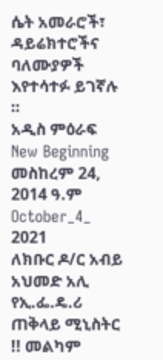ሴት አመራሮች፣ ዳይሬክተሮችና ባለሙያዎች እየተሳተፉ ይገኛሉ ።
አዲስ ምዕራፍ
New Beginning
መስከረም 24, 2014 ዓ.ም
October_4_ 2021
ለክቡር ዶ/ር አብይ አህመድ አሊ የኢ.ፌ.ዴ.ሪ ጠቅላይ ሚኒስትር !! መልካም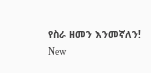የስራ ዘመን እንመኛለን!
New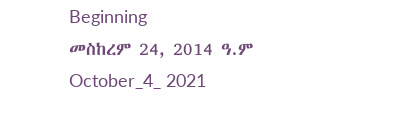Beginning
መስከረም 24, 2014 ዓ.ም
October_4_ 2021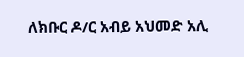ለክቡር ዶ/ር አብይ አህመድ አሊ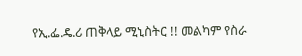የኢ.ፌ.ዴ.ሪ ጠቅላይ ሚኒስትር !! መልካም የስራ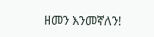ዘመን እንመኛለን!